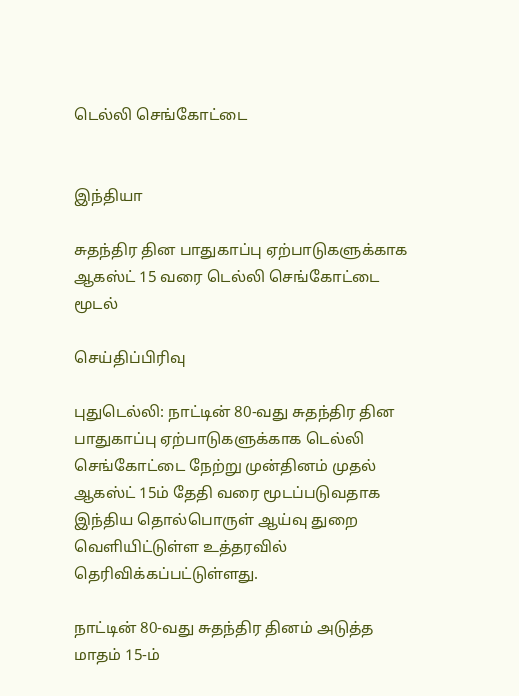டெல்லி செங்கோட்டை


இந்தியா

சுதந்திர தின பாதுகாப்பு ஏற்பாடுகளுக்காக ஆகஸ்ட் 15 வரை டெல்லி செங்கோட்டை மூடல்

செய்திப்பிரிவு

புதுடெல்லி: நாட்டின் 80-வது சுதந்திர தின பாதுகாப்பு ஏற்பாடுகளுக்காக டெல்லி செங்கோட்டை நேற்று முன்தினம் முதல் ஆகஸ்ட் 15ம் தேதி வரை மூடப்படுவதாக இந்திய தொல்பொருள் ஆய்வு துறை வெளியிட்டுள்ள உத்தரவில் தெரிவிக்கப்பட்டுள்ளது.

நாட்டின் 80-வது சுதந்திர தினம் அடுத்த மாதம் 15-ம்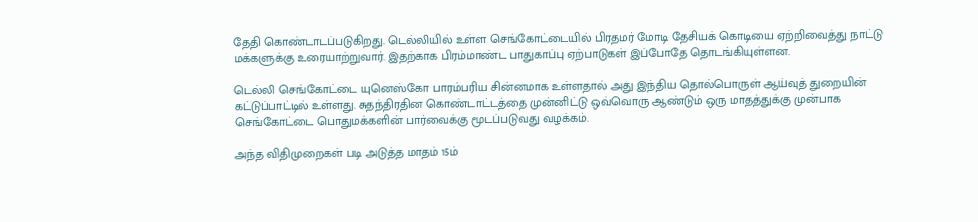தேதி கொண்டாடப்படுகிறது. டெல்லியில் உள்ள செங்கோட்டையில் பிரதமர் மோடி தேசியக் கொடியை ஏற்றிவைத்து நாட்டு மக்களுக்கு உரையாற்றுவார். இதற்காக பிரம்மாண்ட பாதுகாப்பு ஏற்பாடுகள் இப்போதே தொடங்கியுள்ளன.

டெல்லி செங்கோட்டை யுனெஸ்கோ பாரம்பரிய சின்னமாக உள்ளதால் அது இந்திய தொல்பொருள் ஆய்வுத் துறையின் கட்டுப்பாட்டில் உள்ளது. சுதந்திரதின கொண்டாட்டத்தை முன்னிட்டு ஒவ்வொரு ஆண்டும் ஒரு மாதத்துக்கு முன்பாக செங்கோட்டை பொதுமக்களின் பார்வைக்கு மூடப்படுவது வழக்கம்.

அந்த விதிமுறைகள் படி அடுத்த மாதம் 15ம்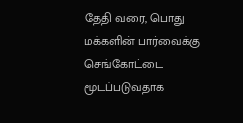தேதி வரை, பொது மக்களின் பார்வைக்கு செங்கோட்டை மூடப்படுவதாக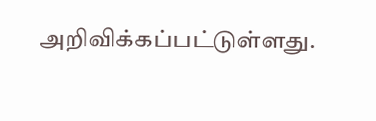அறிவிக்கப்பட்டுள்ளது.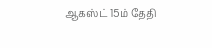ஆகஸ்ட் 15ம் தேதி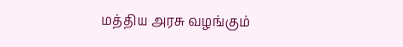மத்திய அரசு வழங்கும்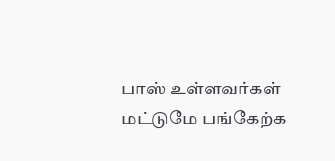பாஸ் உள்ளவர்கள் மட்டுமே பங்கேற்க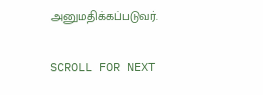அனுமதிக்கப்படுவர்.

SCROLL FOR NEXT